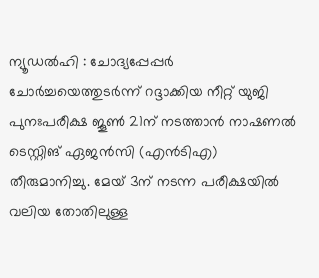ന്യൂഡൽഹി : ചോദ്യപ്പേപ്പർ ചോർച്ചയെത്തുടർന്ന് റദ്ദാക്കിയ നീറ്റ് യുജി പുനഃപരീക്ഷ ജൂൺ 21ന് നടത്താൻ നാഷണൽ ടെസ്റ്റിങ് ഏജൻസി (എൻടിഎ) തീരുമാനിച്ചു. മേയ് 3ന് നടന്ന പരീക്ഷയിൽ വലിയ തോതിലുള്ള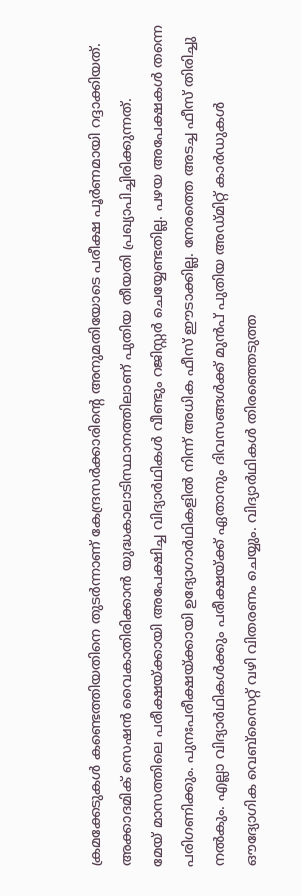ക്രമക്കേടുകൾ കണ്ടെത്തിയതിനെ തുടർന്നാണ് കേന്ദ്രസർക്കാരിന്റെ അനുമതിയോടെ പരീക്ഷ പൂർണമായി റദ്ദാക്കിയത്. അക്കാദമിക് സെഷൻ വൈകാതിരിക്കാൻ യുദ്ധകാലാടിസ്ഥാനത്തിലാണ് പുതിയ തീയതി പ്രഖ്യാപിച്ചിരിക്കുന്നത്.
മേയ് മാസത്തിലെ പരീക്ഷയ്ക്കായി അപേക്ഷിച്ച വിദ്യാർഥികൾ വീണ്ടും റജിസ്റ്റർ ചെയ്യേണ്ടതില്ല. പഴയ അപേക്ഷകൾ തന്നെ പരിഗണിക്കും. പുനഃപരീക്ഷയ്ക്കായി ഉദ്യോഗാർഥികളിൽ നിന്ന് അധിക ഫീസ് ഈടാക്കില്ല. നേരത്തെ അടച്ച ഫീസ് തിരിച്ചു നൽകും. എല്ലാ വിദ്യാർഥികൾക്കും പരീക്ഷയ്ക്ക് ഏതാനും ദിവസങ്ങൾക്ക് മുൻപ് പുതിയ അഡ്മിറ്റ് കാർഡുകൾ ഔദ്യോഗിക വെബ്സൈറ്റ് വഴി വിതരണം ചെയ്യും. വിദ്യാർഥികൾ തിരഞ്ഞെടുത്ത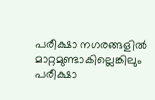പരീക്ഷാ നഗരങ്ങളിൽ മാറ്റമുണ്ടാകില്ലെങ്കിലും പരീക്ഷാ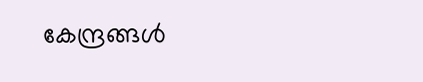കേന്ദ്രങ്ങൾ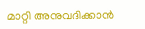മാറ്റി അനുവദിക്കാൻ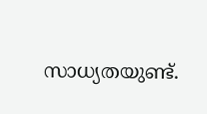സാധ്യതയുണ്ട്.